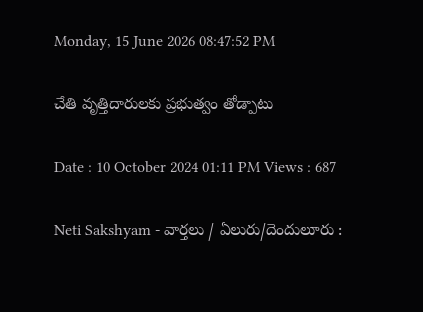Monday, 15 June 2026 08:47:52 PM

చేతి వృత్తిదారులకు ప్రభుత్వం తోడ్పాటు

Date : 10 October 2024 01:11 PM Views : 687

Neti Sakshyam - వార్తలు / ఏలురు/దెందులూరు :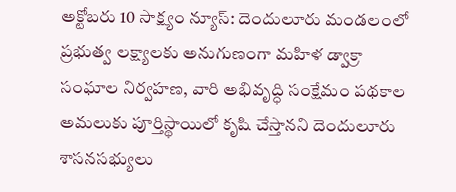అక్టోబరు 10 సాక్ష్యం న్యూస్: దెందులూరు మండలంలో ప్రభుత్వ లక్ష్యాలకు అనుగుణంగా మహిళ డ్వాక్రా సంఘాల నిర్వహణ, వారి అభివృద్ధి సంక్షేమం పథకాల అమలుకు పూర్తిస్థాయిలో కృషి చేస్తానని దెందులూరు శాసనసభ్యులు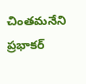చింతమనేని ప్రభాకర్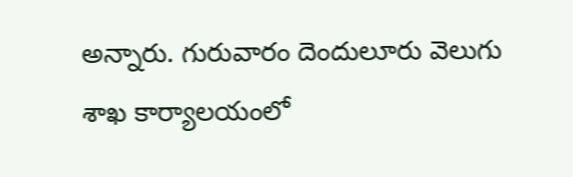అన్నారు. గురువారం దెందులూరు వెలుగు శాఖ కార్యాలయంలో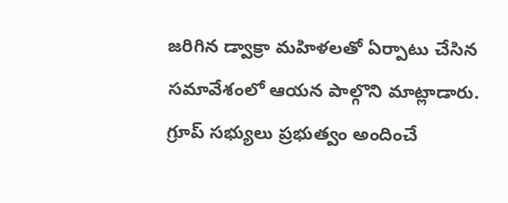జరిగిన డ్వాక్రా మహిళలతో ఏర్పాటు చేసిన సమావేశంలో ఆయన పాల్గొని మాట్లాడారు. గ్రూప్ సభ్యులు ప్రభుత్వం అందించే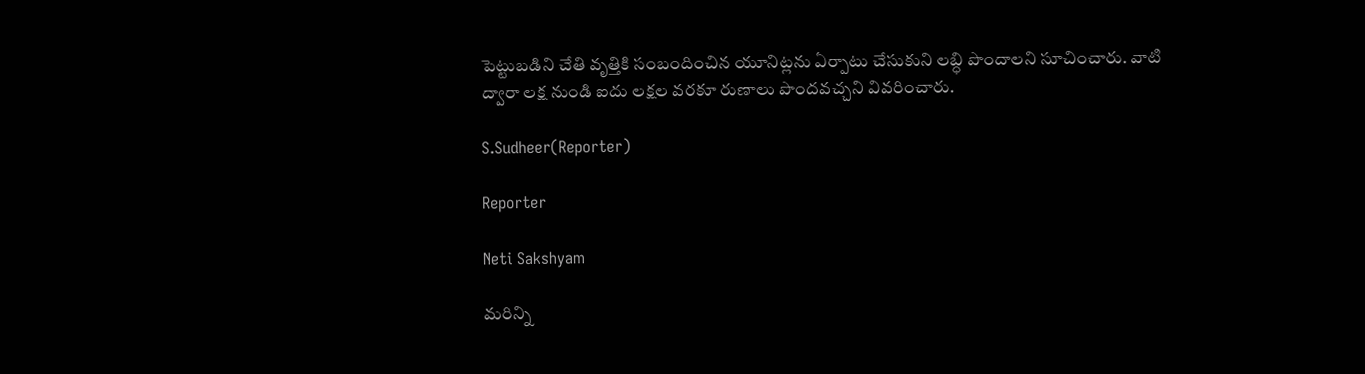పెట్టుబడిని చేతి వృత్తికి సంబందించిన యూనిట్లను ఏర్పాటు చేసుకుని లబ్ధి పొందాలని సూచించారు. వాటి ద్వారా లక్ష నుండి ఐదు లక్షల వరకూ రుణాలు పొందవచ్చని వివరించారు.

S.Sudheer(Reporter)

Reporter

Neti Sakshyam

మరిన్ని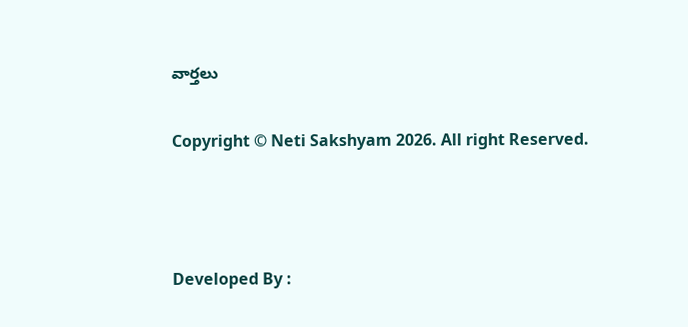వార్తలు

Copyright © Neti Sakshyam 2026. All right Reserved.



Developed By :